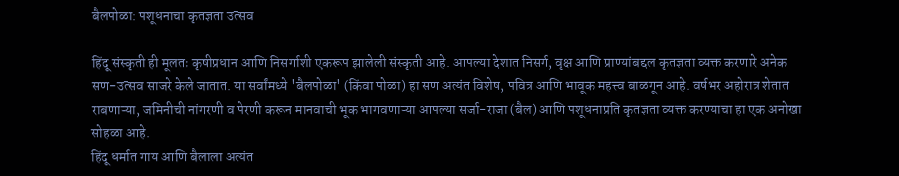बैलपोळा: पशूधनाचा कृतज्ञता उत्सव

हिंदू संस्कृती ही मूलतः कृषीप्रधान आणि निसर्गाशी एकरूप झालेली संस्कृती आहे. आपल्या देशात निसर्ग, वृक्ष आणि प्राण्यांबद्दल कृतज्ञता व्यक्त करणारे अनेक सण-उत्सव साजरे केले जातात. या सर्वांमध्ये 'बैलपोळा' (किंवा पोळा) हा सण अत्यंत विशेष, पवित्र आणि भावूक महत्त्व बाळगून आहे. वर्षभर अहोरात्र शेतात राबणाऱ्या, जमिनीची नांगरणी व पेरणी करून मानवाची भूक भागवणाऱ्या आपल्या सर्जा-राजा (बैल) आणि पशूधनाप्रति कृतज्ञता व्यक्त करण्याचा हा एक अनोखा सोहळा आहे.
हिंदू धर्मात गाय आणि बैलाला अत्यंत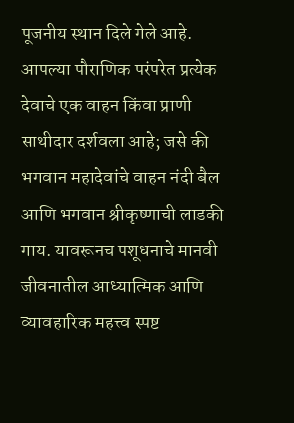पूजनीय स्थान दिले गेले आहे. आपल्या पौराणिक परंपरेत प्रत्येक देवाचे एक वाहन किंवा प्राणी साथीदार दर्शवला आहे; जसे की भगवान महादेवांचे वाहन नंदी बैल आणि भगवान श्रीकृष्णाची लाडकी गाय. यावरूनच पशूधनाचे मानवी जीवनातील आध्यात्मिक आणि व्यावहारिक महत्त्व स्पष्ट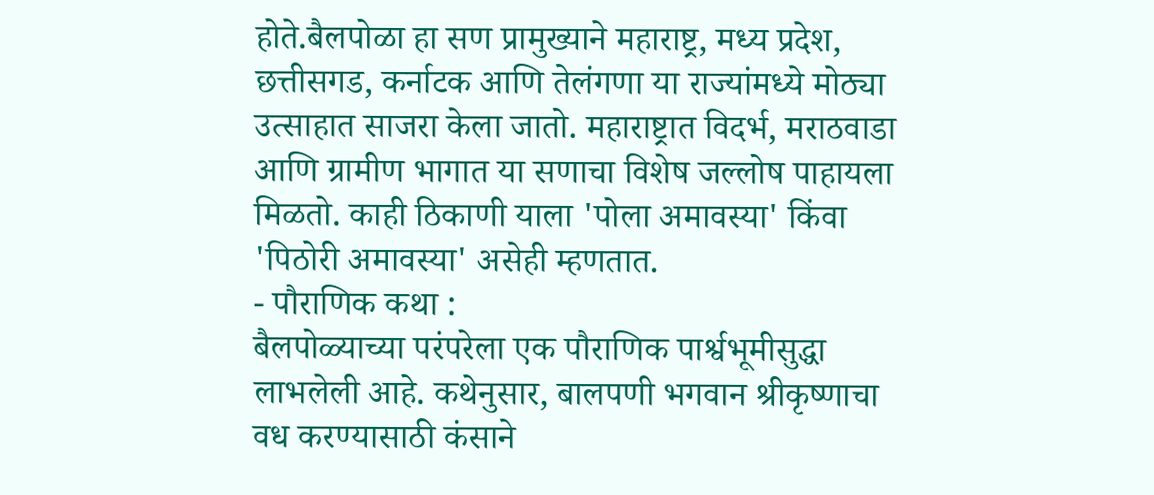होते.बैलपोळा हा सण प्रामुख्याने महाराष्ट्र, मध्य प्रदेश, छत्तीसगड, कर्नाटक आणि तेलंगणा या राज्यांमध्ये मोठ्या उत्साहात साजरा केला जातो. महाराष्ट्रात विदर्भ, मराठवाडा आणि ग्रामीण भागात या सणाचा विशेष जल्लोष पाहायला मिळतो. काही ठिकाणी याला 'पोला अमावस्या' किंवा 'पिठोरी अमावस्या' असेही म्हणतात.
- पौराणिक कथा :
बैलपोळ्याच्या परंपरेला एक पौराणिक पार्श्वभूमीसुद्धा लाभलेली आहे. कथेनुसार, बालपणी भगवान श्रीकृष्णाचा वध करण्यासाठी कंसाने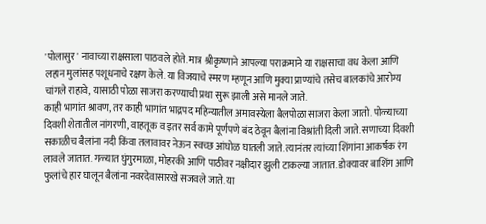'पोलासुर' नावाच्या राक्षसाला पाठवले होते. मात्र श्रीकृष्णाने आपल्या पराक्रमाने या राक्षसाचा वध केला आणि लहान मुलांसह पशूधनाचे रक्षण केले. या विजयाचे स्मरण म्हणून आणि मुक्या प्राण्यांचे तसेच बालकांचे आरोग्य चांगले राहावे, यासाठी पोळा साजरा करण्याची प्रथा सुरू झाली असे मानले जाते.
काही भागांत श्रावण, तर काही भागांत भाद्रपद महिन्यातील अमावस्येला बैलपोळा साजरा केला जातो. पोळ्याच्या दिवशी शेतातील नांगरणी, वाहतूक व इतर सर्व कामे पूर्णपणे बंद ठेवून बैलांना विश्रांती दिली जाते. सणाच्या दिवशी सकाळीच बैलांना नदी किंवा तलावावर नेऊन स्वच्छ आंघोळ घातली जाते. त्यानंतर त्यांच्या शिंगांना आकर्षक रंग लावले जातात. गळ्यात घुंगुरमाळा, मोहरकी आणि पाठीवर नक्षीदार झुली टाकल्या जातात. डोक्यावर बाशिंग आणि फुलांचे हार घालून बैलांना नवरदेवासारखे सजवले जाते. या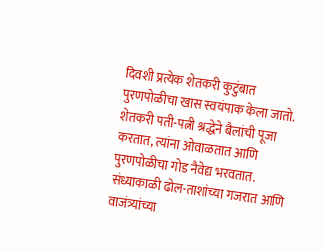दिवशी प्रत्येक शेतकरी कुटुंबात पुरणपोळीचा खास स्वयंपाक केला जातो. शेतकरी पती-पत्नी श्रद्धेने बैलांची पूजा करतात, त्यांना ओवाळतात आणि पुरणपोळीचा गोड नैवेद्य भरवतात.
संध्याकाळी ढोल-ताशांच्या गजरात आणि वाजंत्र्यांच्या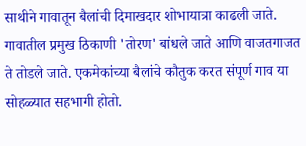साथीने गावातून बैलांची दिमाखदार शोभायात्रा काढली जाते. गावातील प्रमुख ठिकाणी 'तोरण' बांधले जाते आणि वाजतगाजत ते तोडले जाते. एकमेकांच्या बैलांचे कौतुक करत संपूर्ण गाव या सोहळ्यात सहभागी होतो.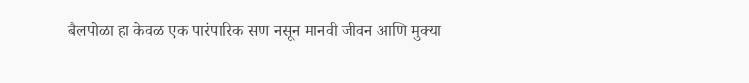बैलपोळा हा केवळ एक पारंपारिक सण नसून मानवी जीवन आणि मुक्या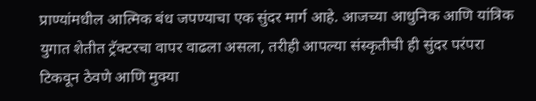प्राण्यांमधील आत्मिक बंध जपण्याचा एक सुंदर मार्ग आहे. आजच्या आधुनिक आणि यांत्रिक युगात शेतीत ट्रॅक्टरचा वापर वाढला असला, तरीही आपल्या संस्कृतीची ही सुंदर परंपरा टिकवून ठेवणे आणि मुक्या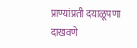प्राण्यांप्रती दयाळूपणा दाखवणे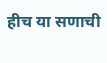हीच या सणाची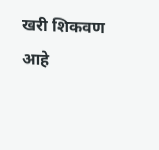खरी शिकवण आहे